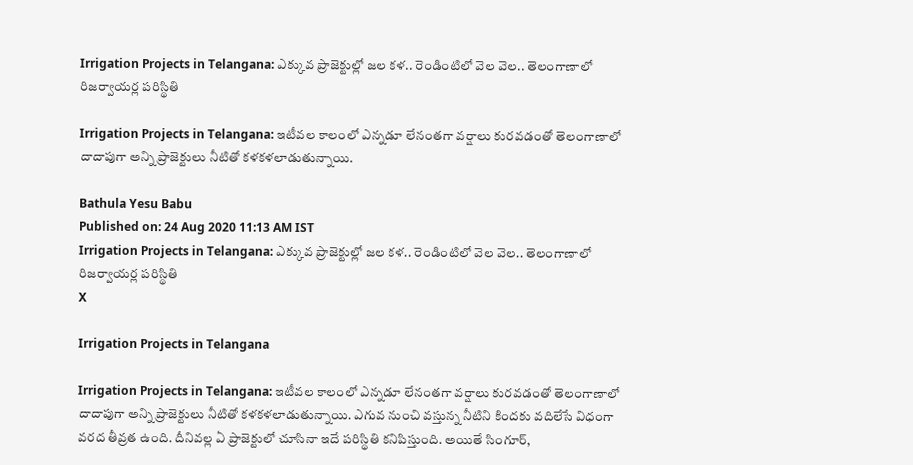Irrigation Projects in Telangana: ఎక్కువ ప్రాజెక్టుల్లో జల కళ.. రెండింటిలో వెల వెల.. తెలంగాణాలో రిజర్వాయర్ల పరిస్థితి

Irrigation Projects in Telangana: ఇటీవల కాలంలో ఎన్నడూ లేనంతగా వర్షాలు కురవడంతో తెలంగాణాలో దాదాపుగా అన్ని ప్రాజెక్టులు నీటితో కళకళలాడుతున్నాయి.

Bathula Yesu Babu
Published on: 24 Aug 2020 11:13 AM IST
Irrigation Projects in Telangana: ఎక్కువ ప్రాజెక్టుల్లో జల కళ.. రెండింటిలో వెల వెల.. తెలంగాణాలో రిజర్వాయర్ల పరిస్థితి
X

Irrigation Projects in Telangana

Irrigation Projects in Telangana: ఇటీవల కాలంలో ఎన్నడూ లేనంతగా వర్షాలు కురవడంతో తెలంగాణాలో దాదాపుగా అన్ని ప్రాజెక్టులు నీటితో కళకళలాడుతున్నాయి. ఎగువ నుంచి వస్తున్న నీటిని కిందకు వదిలేసే విధంగా వరద తీవ్రత ఉంది. దీనివల్ల ఏ ప్రాజెక్టులో చూసినా ఇదే పరిస్థితి కనిపిస్తుంది. అయితే సింగూర్,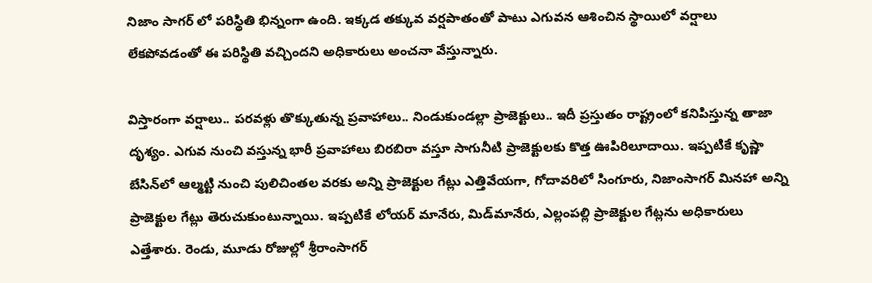నిజాం సాగర్ లో పరిస్థితి భిన్నంగా ఉంది. ఇక్కడ తక్కువ వర్షపాతంతో పాటు ఎగువన ఆశించిన స్థాయిలో వర్షాలు లేకపోవడంతో ఈ పరిస్థితి వచ్చిందని అధికారులు అంచనా వేస్తున్నారు.

విస్తారంగా వర్షాలు.. పరవళ్లు తొక్కుతున్న ప్రవాహాలు.. నిండుకుండల్లా ప్రాజెక్టులు.. ఇదీ ప్రస్తుతం రాష్ట్రంలో కనిపిస్తున్న తాజా దృశ్యం. ఎగువ నుంచి వస్తున్న భారీ ప్రవాహాలు బిరబిరా వస్తూ సాగునీటి ప్రాజెక్టులకు కొత్త ఊపిరిలూదాయి. ఇప్పటికే కృష్ణా బేసిన్‌లో ఆల్మట్టి నుంచి పులిచింతల వరకు అన్ని ప్రాజెక్టుల గేట్లు ఎత్తివేయగా, గోదావరిలో సింగూరు, నిజాంసాగర్‌ మినహా అన్ని ప్రాజెక్టుల గేట్లు తెరుచుకుంటున్నాయి. ఇప్పటికే లోయర్‌ మానేరు, మిడ్‌మానేరు, ఎల్లంపల్లి ప్రాజెక్టుల గేట్లను అధికారులు ఎత్తేశారు. రెండు, మూడు రోజుల్లో శ్రీరాంసాగర్‌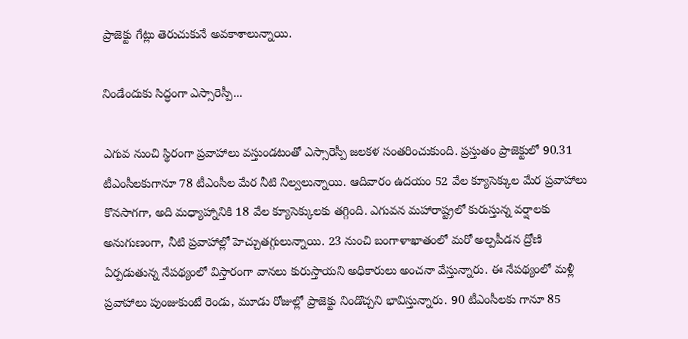ప్రాజెక్టు గేట్లు తెరుచుకునే అవకాశాలున్నాయి.

నిండేందుకు సిద్ధంగా ఎస్సారెస్పీ...

ఎగువ నుంచి స్థిరంగా ప్రవాహాలు వస్తుండటంతో ఎస్సారెస్పీ జలకళ సంతరించుకుంది. ప్రస్తుతం ప్రాజెక్టులో 90.31 టీఎంసీలకుగానూ 78 టీఎంసీల మేర నీటి నిల్వలున్నాయి. ఆదివారం ఉదయం 52 వేల క్యూసెక్కుల మేర ప్రవాహాలు కొనసాగగా, అది మధ్యాహ్నానికి 18 వేల క్యూసెక్కులకు తగ్గింది. ఎగువన మహారాష్ట్రలో కురుస్తున్న వర్షాలకు అనుగుణంగా, నీటి ప్రవాహాల్లో హెచ్చుతగ్గులున్నాయి. 23 నుంచి బంగాళాఖాతంలో మరో అల్పపీడన ద్రోణి ఏర్పడుతున్న నేపథ్యంలో విస్తారంగా వానలు కురుస్తాయని అధికారులు అంచనా వేస్తున్నారు. ఈ నేపథ్యంలో మళ్లీ ప్రవాహాలు పుంజుకుంటే రెండు, మూడు రోజుల్లో ప్రాజెక్టు నిండొచ్చని భావిస్తున్నారు. 90 టీఎంసీలకు గానూ 85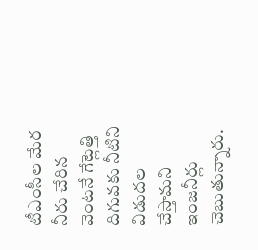టీఎంసీల మేర నీరు చేరిన వెంటనే గేట్లెత్తి దిగువకు నీటిని విడుదల చేస్తామని ఇంజనీర్లు చెబుతున్నారు.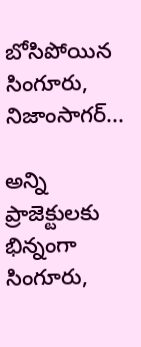బోసిపోయిన సింగూరు, నిజాంసాగర్‌...

అన్ని ప్రాజెక్టులకు భిన్నంగా సింగూరు,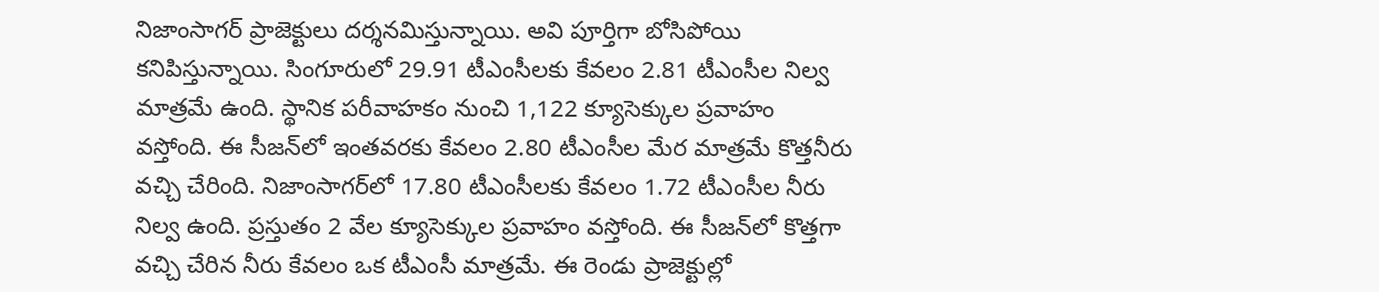నిజాంసాగర్‌ ప్రాజెక్టులు దర్శనమిస్తున్నాయి. అవి పూర్తిగా బోసిపోయి కనిపిస్తున్నాయి. సింగూరులో 29.91 టీఎంసీలకు కేవలం 2.81 టీఎంసీల నిల్వ మాత్రమే ఉంది. స్థానిక పరీవాహకం నుంచి 1,122 క్యూసెక్కుల ప్రవాహం వస్తోంది. ఈ సీజన్‌లో ఇంతవరకు కేవలం 2.80 టీఎంసీల మేర మాత్రమే కొత్తనీరు వచ్చి చేరింది. నిజాంసాగర్‌లో 17.80 టీఎంసీలకు కేవలం 1.72 టీఎంసీల నీరు నిల్వ ఉంది. ప్రస్తుతం 2 వేల క్యూసెక్కుల ప్రవాహం వస్తోంది. ఈ సీజన్‌లో కొత్తగా వచ్చి చేరిన నీరు కేవలం ఒక టీఎంసీ మాత్రమే. ఈ రెండు ప్రాజెక్టుల్లో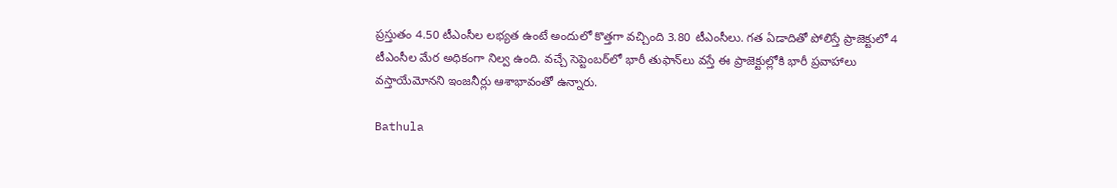ప్రస్తుతం 4.50 టీఎంసీల లభ్యత ఉంటే అందులో కొత్తగా వచ్చింది 3.80 టీఎంసీలు. గత ఏడాదితో పోలిస్తే ప్రాజెక్టులో 4 టీఎంసీల మేర అధికంగా నిల్వ ఉంది. వచ్చే సెప్టెంబర్‌లో భారీ తుఫాన్‌లు వస్తే ఈ ప్రాజెక్టుల్లోకి భారీ ప్రవాహాలు వస్తాయేమోనని ఇంజనీర్లు ఆశాభావంతో ఉన్నారు.

Bathula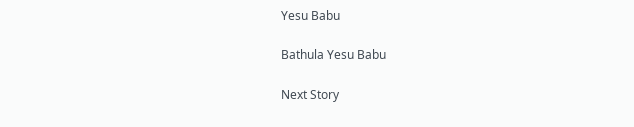Yesu Babu

Bathula Yesu Babu

Next Story